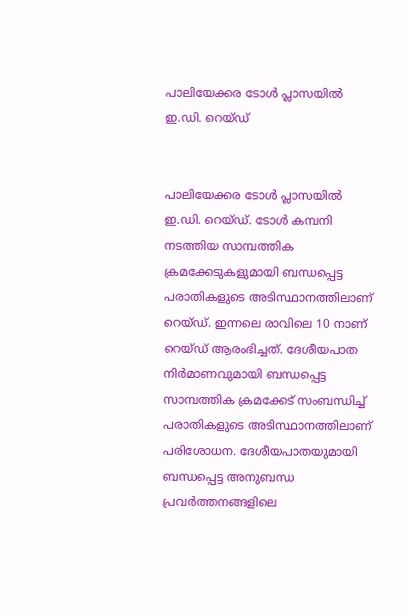പാലിയേക്കര ടോള്‍ പ്ലാസയില്‍ ഇ.ഡി. റെയ്ഡ്


പാലിയേക്കര ടോള്‍ പ്ലാസയില്‍ ഇ.ഡി. റെയ്ഡ്. ടോള്‍ കമ്പനി നടത്തിയ സാമ്പത്തിക ക്രമക്കേടുകളുമായി ബന്ധപ്പെട്ട പരാതികളുടെ അടിസ്ഥാനത്തിലാണ് റെയ്ഡ്. ഇന്നലെ രാവിലെ 10 നാണ് റെയ്ഡ് ആരംഭിച്ചത്. ദേശീയപാത നിര്‍മാണവുമായി ബന്ധപ്പെട്ട സാമ്പത്തിക ക്രമക്കേട് സംബന്ധിച്ച് പരാതികളുടെ അടിസ്ഥാനത്തിലാണ് പരിശോധന. ദേശീയപാതയുമായി ബന്ധപ്പെട്ട അനുബന്ധ പ്രവര്‍ത്തനങ്ങളിലെ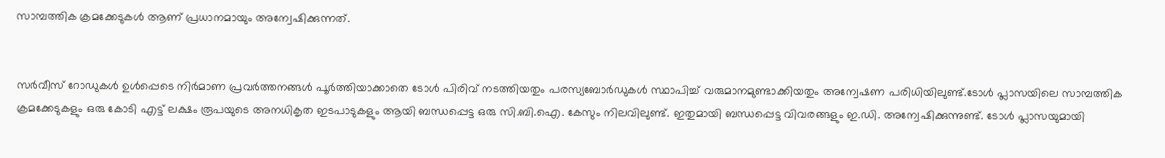സാമ്പത്തിക ക്രമക്കേടുകള്‍ ആണ് പ്രധാനമായും അന്വേഷിക്കുന്നത്.


സര്‍വീസ് റോഡുകള്‍ ഉള്‍പ്പെടെ നിര്‍മാണ പ്രവര്‍ത്തനങ്ങള്‍ പൂര്‍ത്തിയാക്കാതെ ടോള്‍ പിരിവ് നടത്തിയതും പരസ്യബോര്‍ഡുകള്‍ സ്ഥാപിച്ച് വരുമാനമുണ്ടാക്കിയതും അന്വേഷണ പരിധിയിലുണ്ട്.ടോള്‍ പ്ലാസയിലെ സാമ്പത്തിക ക്രമക്കേടുകളും ഒരു കോടി എട്ട് ലക്ഷം രൂപയുടെ അനധികൃത ഇടപാടുകളും ആയി ബന്ധപ്പെട്ട ഒരു സി.ബി.ഐ. കേസും നിലവിലുണ്ട്. ഇതുമായി ബന്ധപ്പെട്ട വിവരങ്ങളും ഇ.ഡി. അന്വേഷിക്കുന്നുണ്ട്. ടോള്‍ പ്ലാസയുമായി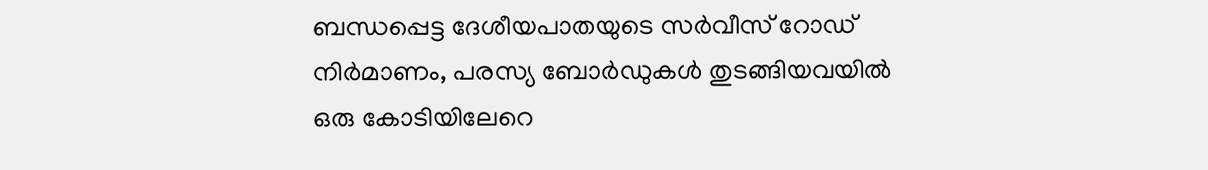ബന്ധപ്പെട്ട ദേശീയപാതയുടെ സര്‍വീസ് റോഡ് നിര്‍മാണം, പരസ്യ ബോര്‍ഡുകള്‍ തുടങ്ങിയവയില്‍ ഒരു കോടിയിലേറെ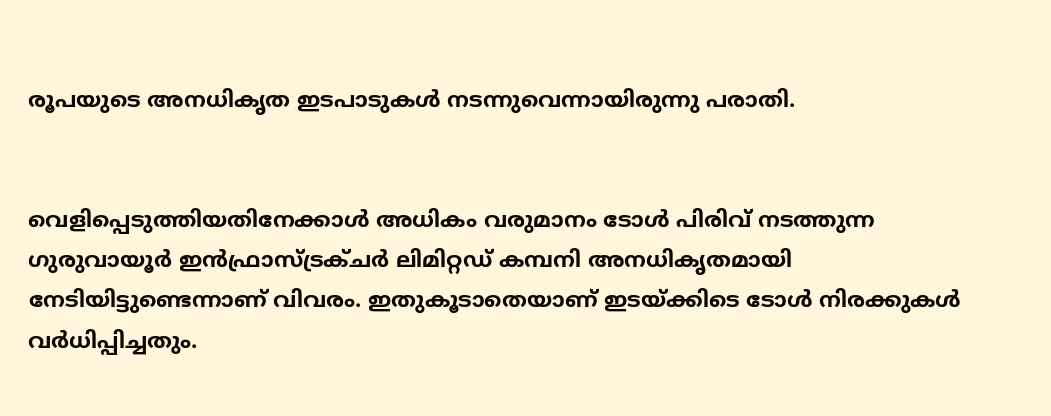രൂപയുടെ അനധികൃത ഇടപാടുകള്‍ നടന്നുവെന്നായിരുന്നു പരാതി.


വെളിപ്പെടുത്തിയതിനേക്കാള്‍ അധികം വരുമാനം ടോള്‍ പിരിവ് നടത്തുന്ന ഗുരുവായൂര്‍ ഇന്‍ഫ്രാസ്ട്രക്ചര്‍ ലിമിറ്റഡ് കമ്പനി അനധികൃതമായി നേടിയിട്ടുണ്ടെന്നാണ് വിവരം. ഇതുകൂടാതെയാണ് ഇടയ്ക്കിടെ ടോള്‍ നിരക്കുകള്‍ വര്‍ധിപ്പിച്ചതും.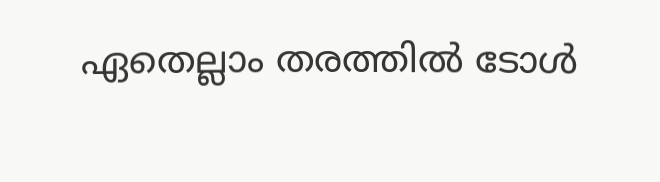ഏതെല്ലാം തരത്തില്‍ ടോള്‍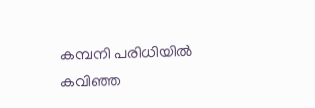കമ്പനി പരിധിയില്‍ കവിഞ്ഞ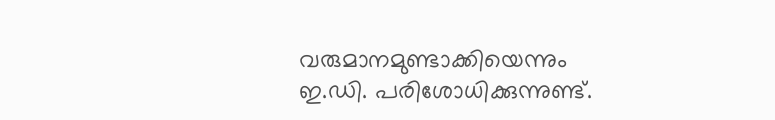വരുമാനമുണ്ടാക്കിയെന്നും ഇ.ഡി. പരിശോധിക്കുന്നുണ്ട്.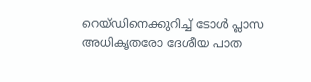റെയ്ഡിനെക്കുറിച്ച് ടോള്‍ പ്ലാസ അധികൃതരോ ദേശീയ പാത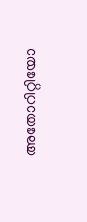അതോറിറ്റിയോ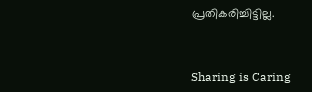പ്രതികരിച്ചിട്ടില്ല.



Sharing is Caring